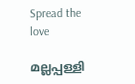Spread the love

മല്ലപ്പള്ളി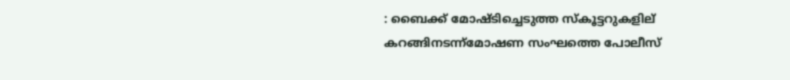: ബൈക്ക് മോഷ്ടിച്ചെടുത്ത സ്കൂട്ടറുകളില് കറങ്ങിനടന്ന്മോഷണ സംഘത്തെ പോലീസ്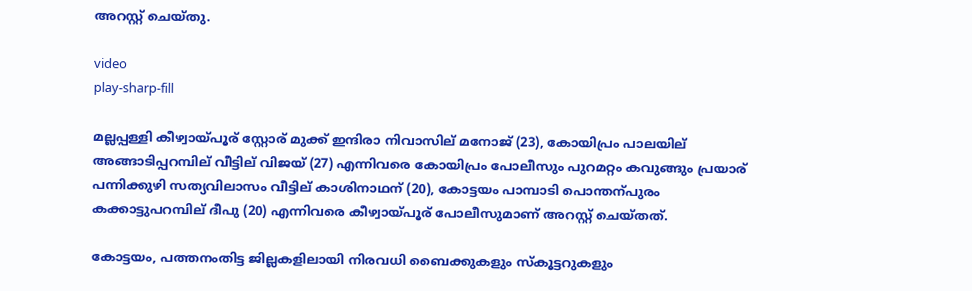അറസ്റ്റ് ചെയ്തു.

video
play-sharp-fill

മല്ലപ്പള്ളി കീഴ്വായ്പൂര് സ്റ്റോര് മുക്ക് ഇന്ദിരാ നിവാസില് മനോജ് (23), കോയിപ്രം പാലയില് അങ്ങാടിപ്പറമ്പില് വീട്ടില് വിജയ് (27) എന്നിവരെ കോയിപ്രം പോലീസും പുറമറ്റം കവുങ്ങും പ്രയാര് പന്നിക്കുഴി സത്യവിലാസം വീട്ടില് കാശിനാഥന് (20), കോട്ടയം പാമ്പാടി പൊന്തന്പുരം കക്കാട്ടുപറമ്പില് ദീപു (20) എന്നിവരെ കീഴ്വായ്പൂര് പോലീസുമാണ് അറസ്റ്റ് ചെയ്തത്.

കോട്ടയം, പത്തനംതിട്ട ജില്ലകളിലായി നിരവധി ബൈക്കുകളും സ്കൂട്ടറുകളും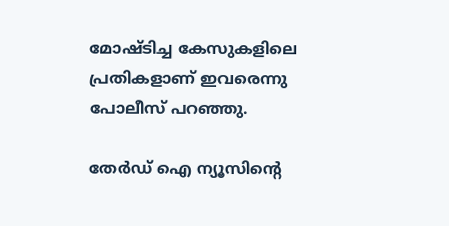മോഷ്ടിച്ച കേസുകളിലെ പ്രതികളാണ് ഇവരെന്നു പോലീസ് പറഞ്ഞു.

തേർഡ് ഐ ന്യൂസിന്റെ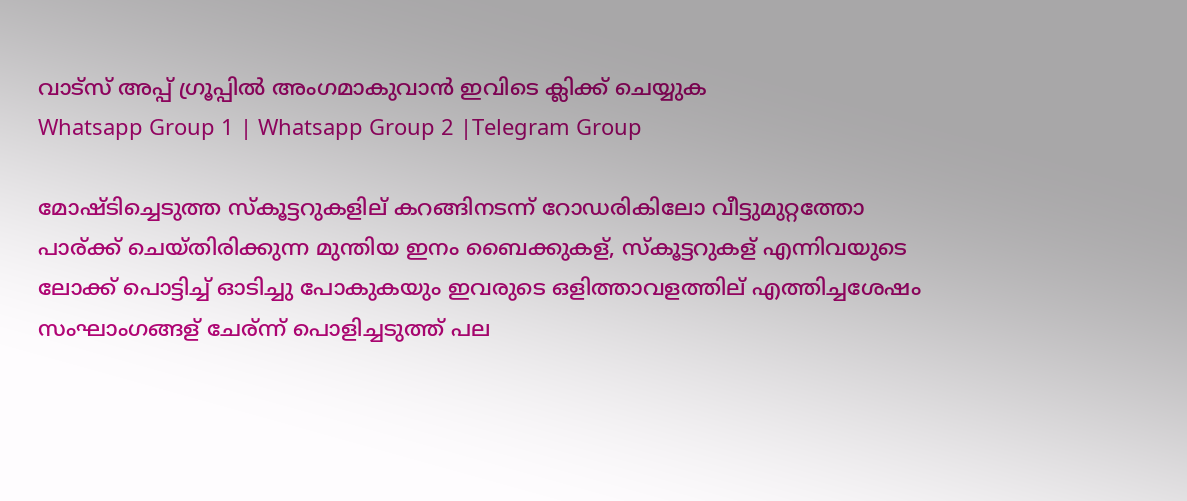വാട്സ് അപ്പ് ഗ്രൂപ്പിൽ അംഗമാകുവാൻ ഇവിടെ ക്ലിക്ക് ചെയ്യുക
Whatsapp Group 1 | Whatsapp Group 2 |Telegram Group

മോഷ്ടിച്ചെടുത്ത സ്കൂട്ടറുകളില് കറങ്ങിനടന്ന് റോഡരികിലോ വീട്ടുമുറ്റത്തോ പാര്ക്ക് ചെയ്തിരിക്കുന്ന മുന്തിയ ഇനം ബൈക്കുകള്, സ്കൂട്ടറുകള് എന്നിവയുടെ ലോക്ക് പൊട്ടിച്ച്‌ ഓടിച്ചു പോകുകയും ഇവരുടെ ഒളിത്താവളത്തില് എത്തിച്ചശേഷം സംഘാംഗങ്ങള് ചേര്ന്ന് പൊളിച്ചടുത്ത് പല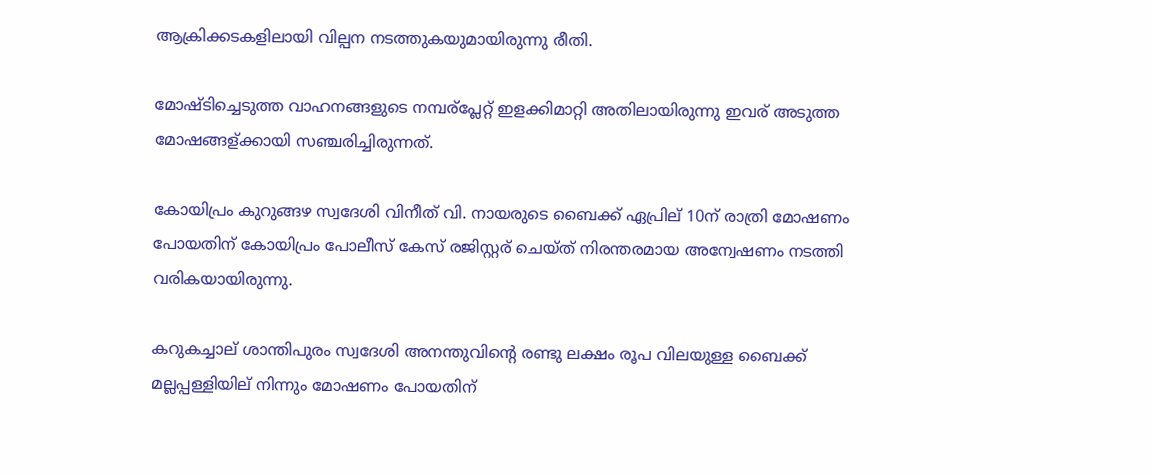ആക്രിക്കടകളിലായി വില്പന നടത്തുകയുമായിരുന്നു രീതി.

മോഷ്ടിച്ചെടുത്ത വാഹനങ്ങളുടെ നമ്പര്പ്ലേറ്റ് ഇളക്കിമാറ്റി അതിലായിരുന്നു ഇവര് അടുത്ത മോഷങ്ങള്ക്കായി സഞ്ചരിച്ചിരുന്നത്.

കോയിപ്രം കുറുങ്ങഴ സ്വദേശി വിനീത് വി. നായരുടെ ബൈക്ക് ഏപ്രില് 10ന് രാത്രി മോഷണം പോയതിന് കോയിപ്രം പോലീസ് കേസ് രജിസ്റ്റര് ചെയ്ത് നിരന്തരമായ അന്വേഷണം നടത്തി വരികയായിരുന്നു.

കറുകച്ചാല് ശാന്തിപുരം സ്വദേശി അനന്തുവിന്റെ രണ്ടു ലക്ഷം രൂപ വിലയുള്ള ബൈക്ക് മല്ലപ്പള്ളിയില് നിന്നും മോഷണം പോയതിന്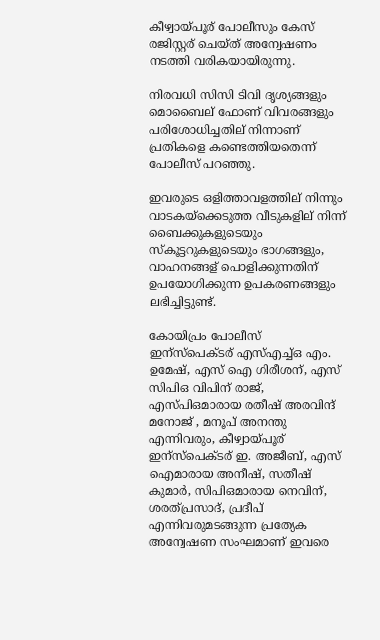കീഴ്വായ്പൂര് പോലീസും കേസ് രജിസ്റ്റര് ചെയ്ത് അന്വേഷണം നടത്തി വരികയായിരുന്നു.

നിരവധി സിസി ടിവി ദൃശ്യങ്ങളും മൊബൈല് ഫോണ് വിവരങ്ങളും പരിശോധിച്ചതില് നിന്നാണ് പ്രതികളെ കണ്ടെത്തിയതെന്ന് പോലീസ് പറഞ്ഞു.

ഇവരുടെ ഒളിത്താവളത്തില് നിന്നും വാടകയ്ക്കെടുത്ത വീടുകളില് നിന്ന് ബൈക്കുകളുടെയും സ്കൂട്ടറുകളുടെയും ഭാഗങ്ങളും, വാഹനങ്ങള് പൊളിക്കുന്നതിന് ഉപയോഗിക്കുന്ന ഉപകരണങ്ങളും ലഭിച്ചിട്ടുണ്ട്.

കോയിപ്രം പോലീസ് ഇന്സ്പെക്ടര് എസ്‌എച്ച്‌ഒ എം. ഉമേഷ്, എസ് ഐ ഗിരീശന്, എസ് സിപിഒ വിപിന് രാജ്, എസ്പിഒമാരായ രതീഷ് അരവിന്ദ് മനോജ് , മനൂപ് അനന്തു എന്നിവരും, കീഴ്വായ്പൂര് ഇന്സ്പെക്ടര് ഇ. അജീബ്, എസ് ഐമാരായ അനീഷ്, സതീഷ് കുമാർ, സിപിഒമാരായ നെവിന്, ശരത്പ്രസാദ്, പ്രദീപ് എന്നിവരുമടങ്ങുന്ന പ്രത്യേക അന്വേഷണ സംഘമാണ് ഇവരെ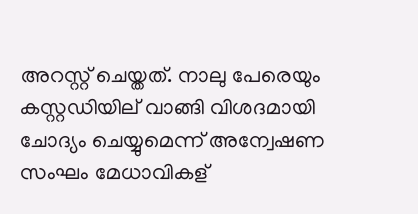അറസ്റ്റ് ചെയ്തത്. നാലു പേരെയും കസ്റ്റഡിയില് വാങ്ങി വിശദമായി ചോദ്യം ചെയ്യുമെന്ന് അന്വേഷണ സംഘം മേധാവികള്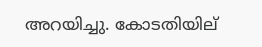അറയിച്ചു. കോടതിയില്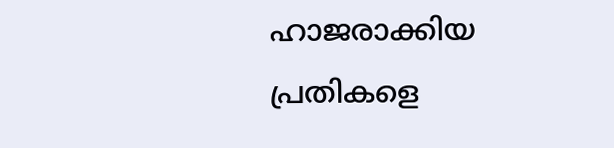ഹാജരാക്കിയ പ്രതികളെ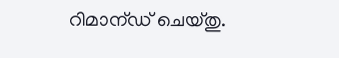റിമാന്ഡ് ചെയ്തു.